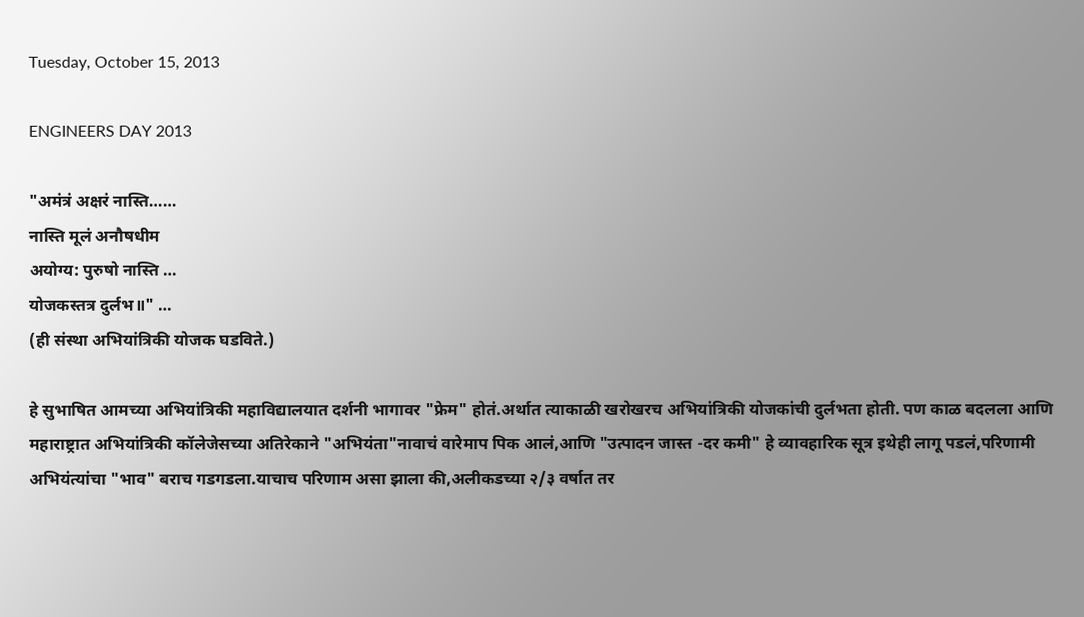Tuesday, October 15, 2013

ENGINEERS DAY 2013

"अमंत्रं अक्षरं नास्ति……
नास्ति मूलं अनौषधीम
अयोग्य: पुरुषो नास्ति …
योजकस्तत्र दुर्लभ॥" …
(ही संस्था अभियांत्रिकी योजक घडविते.)

हे सुभाषित आमच्या अभियांत्रिकी महाविद्यालयात दर्शनी भागावर "फ्रेम" होतं.अर्थात त्याकाळी खरोखरच अभियांत्रिकी योजकांची दुर्लभता होती. पण काळ बदलला आणि महाराष्ट्रात अभियांत्रिकी कॉलेजेसच्या अतिरेकाने "अभियंता"नावाचं वारेमाप पिक आलं,आणि "उत्पादन जास्त -दर कमी" हे व्यावहारिक सूत्र इथेही लागू पडलं,परिणामी अभियंत्यांचा "भाव" बराच गडगडला.याचाच परिणाम असा झाला की,अलीकडच्या २/३ वर्षात तर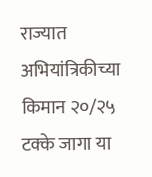राज्यात अभियांत्रिकीच्या किमान २०/२५ टक्के जागा या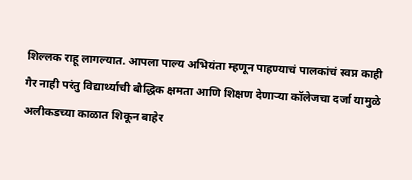शिल्लक राहू लागल्यात. आपला पाल्य अभियंता म्हणून पाहण्याचं पालकांचं स्वप्न काही गैर नाही परंतु विद्यार्थ्याची बौद्धिक क्षमता आणि शिक्षण देणाऱ्या कॉलेजचा दर्जा यामुळे अलीकडच्या काळात शिकून बाहेर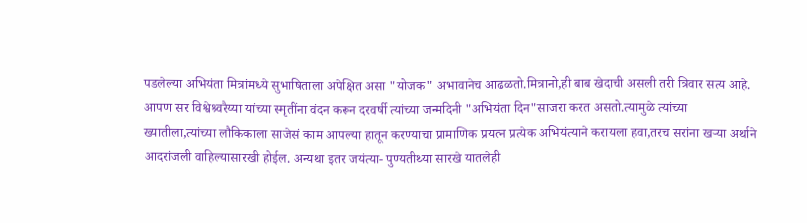पडलेल्या अभियंता मित्रांमध्ये सुभाषिताला अपेक्षित असा "योजक" अभावानेच आढळतो.मित्रानो,ही बाब खेदाची असली तरी त्रिवार सत्य आहे.
आपण सर विश्वेश्र्वरैय्या यांच्या स्मृतींना वंदन करून दरवर्षी त्यांच्या जन्मदिनी "अभियंता दिन"साजरा करत असतो.त्यामुळे त्यांच्या ख्यातीला,त्यांच्या लौकिकाला साजेसं काम आपल्या हातून करण्याचा प्रामाणिक प्रयत्न प्रत्येक अभियंत्याने करायला हवा,तरच सरांना खऱ्या अर्थाने आदरांजली वाहिल्यासारखी होईल. अन्यथा इतर जयंत्या- पुण्यतीथ्या सारखे यातलेही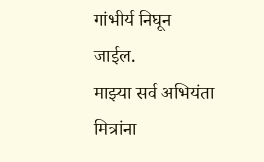गांभीर्य निघून जाईल.
माझ्या सर्व अभियंता मित्रांना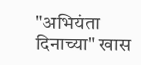"अभियंता दिनाच्या" खास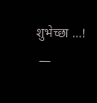शुभेच्छा …!
 —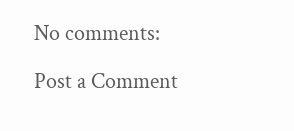No comments:

Post a Comment